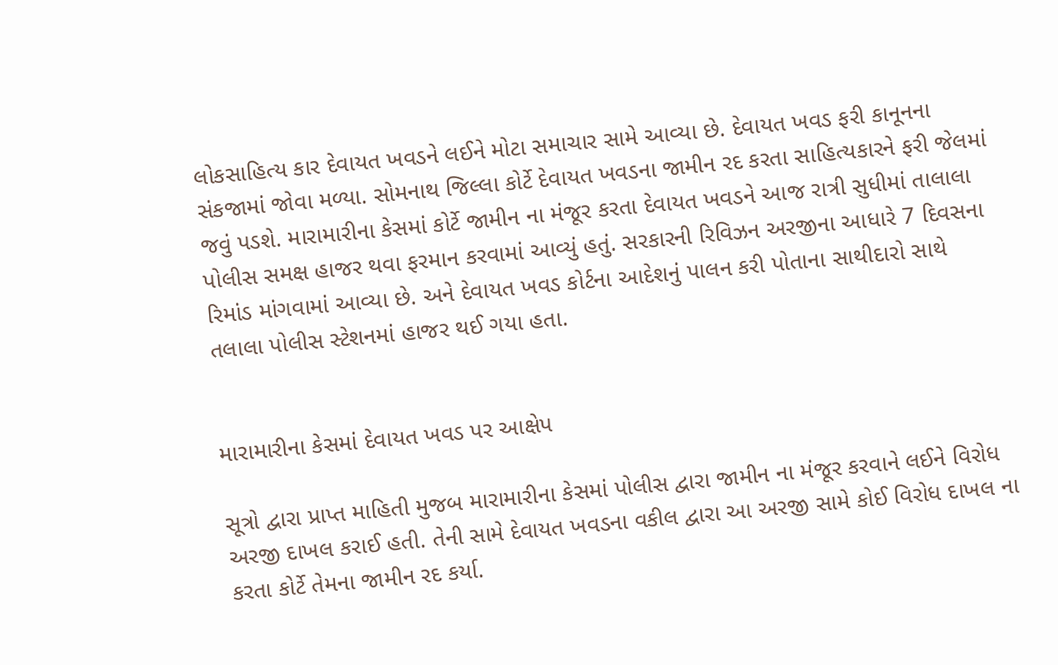લોકસાહિત્ય કાર દેવાયત ખવડને લઈને મોટા સમાચાર સામે આવ્યા છે. દેવાયત ખવડ ફરી કાનૂનના સંકજામાં જોવા મળ્યા. સોમનાથ જિલ્લા કોર્ટે દેવાયત ખવડના જામીન રદ કરતા સાહિત્યકારને ફરી જેલમાં જવું પડશે. મારામારીના કેસમાં કોર્ટે જામીન ના મંજૂર કરતા દેવાયત ખવડને આજ રાત્રી સુધીમાં તાલાલા પોલીસ સમક્ષ હાજર થવા ફરમાન કરવામાં આવ્યું હતું. સરકારની રિવિઝન અરજીના આધારે 7 દિવસના રિમાંડ માંગવામાં આવ્યા છે. અને દેવાયત ખવડ કોર્ટના આદેશનું પાલન કરી પોતાના સાથીદારો સાથે તલાલા પોલીસ સ્ટેશનમાં હાજર થઈ ગયા હતા.


મારામારીના કેસમાં દેવાયત ખવડ પર આક્ષેપ

સૂત્રો દ્વારા પ્રાપ્ત માહિતી મુજબ મારામારીના કેસમાં પોલીસ દ્વારા જામીન ના મંજૂર કરવાને લઈને વિરોધ અરજી દાખલ કરાઈ હતી. તેની સામે દેવાયત ખવડના વકીલ દ્વારા આ અરજી સામે કોઈ વિરોધ દાખલ ના કરતા કોર્ટે તેમના જામીન રદ કર્યા.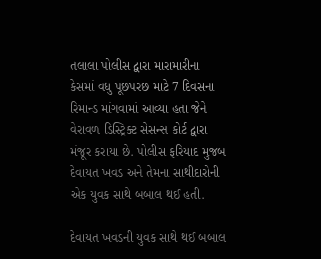તલાલા પોલીસ દ્વારા મારામારીના કેસમાં વધુ પૂછપરછ માટે 7 દિવસના રિમાન્ડ માંગવામાં આવ્યા હતા જેને વેરાવળ ડિસ્ટ્રિક્ટ સેસન્સ કોર્ટ દ્વારા મંજૂર કરાયા છે. પોલીસ ફરિયાદ મુજબ દેવાયત ખવડ અને તેમના સાથીદારોની એક યુવક સાથે બબાલ થઈ હતી.

દેવાયત ખવડની યુવક સાથે થઈ બબાલ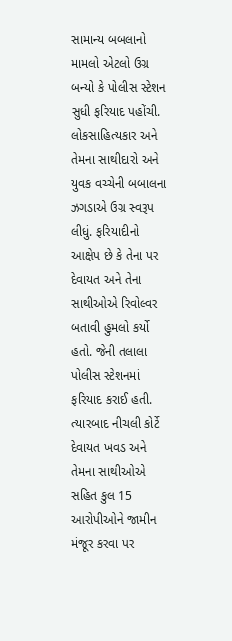સામાન્ય બબલાનો મામલો એટલો ઉગ્ર બન્યો કે પોલીસ સ્ટેશન સુધી ફરિયાદ પહોંચી. લોકસાહિત્યકાર અને તેમના સાથીદારો અને યુવક વચ્ચેની બબાલના ઝગડાએ ઉગ્ર સ્વરૂપ લીધું. ફરિયાદીનો આક્ષેપ છે કે તેના પર દેવાયત અને તેના સાથીઓએ રિવોલ્વર બતાવી હુમલો કર્યો હતો. જેની તલાલા પોલીસ સ્ટેશનમાં ફરિયાદ કરાઈ હતી. ત્યારબાદ નીચલી કોર્ટે દેવાયત ખવડ અને તેમના સાથીઓએ સહિત કુલ 15 આરોપીઓને જામીન મંજૂર કરવા પર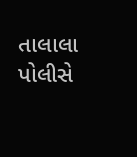તાલાલા પોલીસે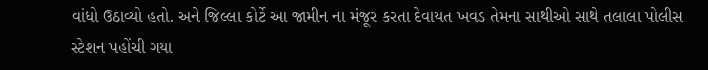વાંધો ઉઠાવ્યો હતો. અને જિલ્લા કોર્ટે આ જામીન ના મંજૂર કરતા દેવાયત ખવડ તેમના સાથીઓ સાથે તલાલા પોલીસ સ્ટેશન પહોંચી ગયા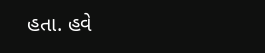હતા. હવે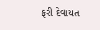ફરી દેવાયત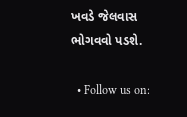ખવડે જેલવાસ ભોગવવો પડશે.

  • Follow us on: